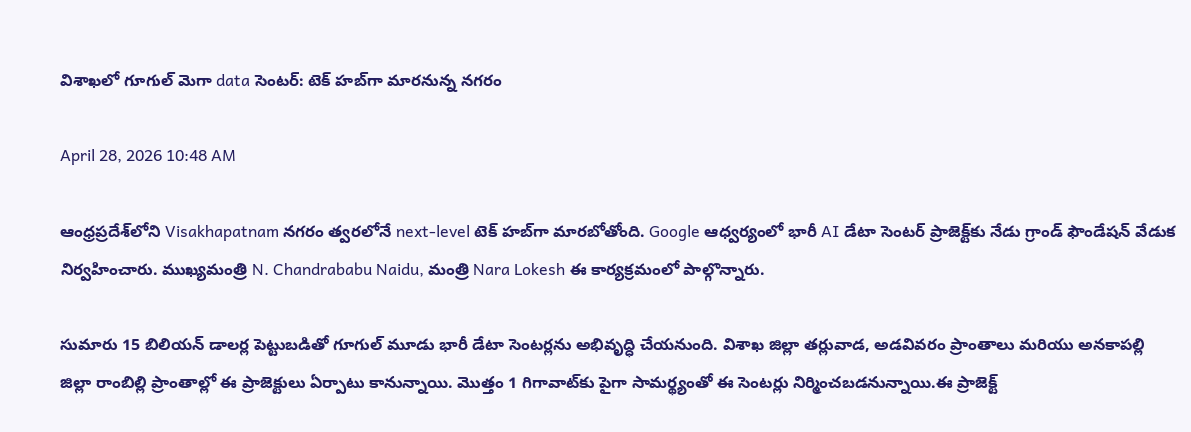విశాఖలో గూగుల్ మెగా data సెంటర్: టెక్ హబ్‌గా మారనున్న నగరం

April 28, 2026 10:48 AM

ఆంధ్రప్రదేశ్‌లోని Visakhapatnam నగరం త్వరలోనే next-level టెక్ హబ్‌గా మారబోతోంది. Google ఆధ్వర్యంలో భారీ AI డేటా సెంటర్ ప్రాజెక్ట్‌కు నేడు గ్రాండ్ ఫౌండేషన్ వేడుక నిర్వహించారు. ముఖ్యమంత్రి N. Chandrababu Naidu, మంత్రి Nara Lokesh ఈ కార్యక్రమంలో పాల్గొన్నారు.

సుమారు 15 బిలియన్ డాలర్ల పెట్టుబడితో గూగుల్ మూడు భారీ డేటా సెంటర్లను అభివృద్ధి చేయనుంది. విశాఖ జిల్లా తర్లువాడ, అడవివరం ప్రాంతాలు మరియు అనకాపల్లి జిల్లా రాంబిల్లి ప్రాంతాల్లో ఈ ప్రాజెక్టులు ఏర్పాటు కానున్నాయి. మొత్తం 1 గిగావాట్‌కు పైగా సామర్థ్యంతో ఈ సెంటర్లు నిర్మించబడనున్నాయి.ఈ ప్రాజెక్ట్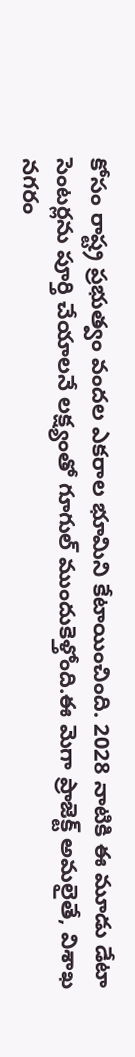కోసం రాష్ట్ర ప్రభుత్వం వందల ఎకరాల భూమిని కేటాయించింది. 2028 నాటికి ఈ మూడు డేటా సెంటర్లను పూర్తి చేయాలనే లక్ష్యంతో గూగుల్ ముందుకెళ్తోంది.ఈ మెగా ప్రాజెక్ట్ అమలైతే, విశాఖ నగరం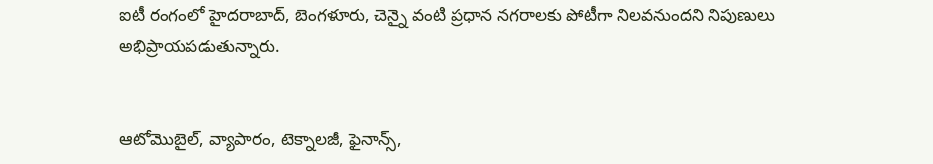ఐటీ రంగంలో హైదరాబాద్, బెంగళూరు, చెన్నై వంటి ప్రధాన నగరాలకు పోటీగా నిలవనుందని నిపుణులు అభిప్రాయపడుతున్నారు.


ఆటోమొబైల్, వ్యాపారం, టెక్నాలజీ, ఫైనాన్స్,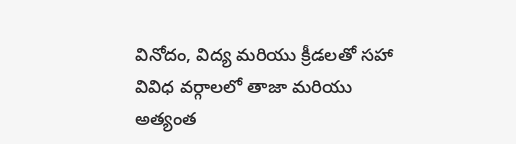వినోదం, విద్య మరియు క్రీడలతో సహా వివిధ వర్గాలలో తాజా మరియు అత్యంత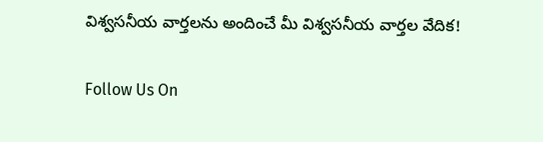విశ్వసనీయ వార్తలను అందించే మీ విశ్వసనీయ వార్తల వేదిక!

Follow Us On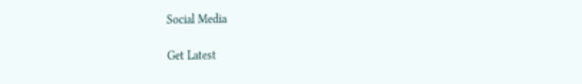Social Media

Get Latest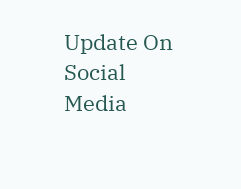Update On Social Media